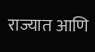राज्यात आणि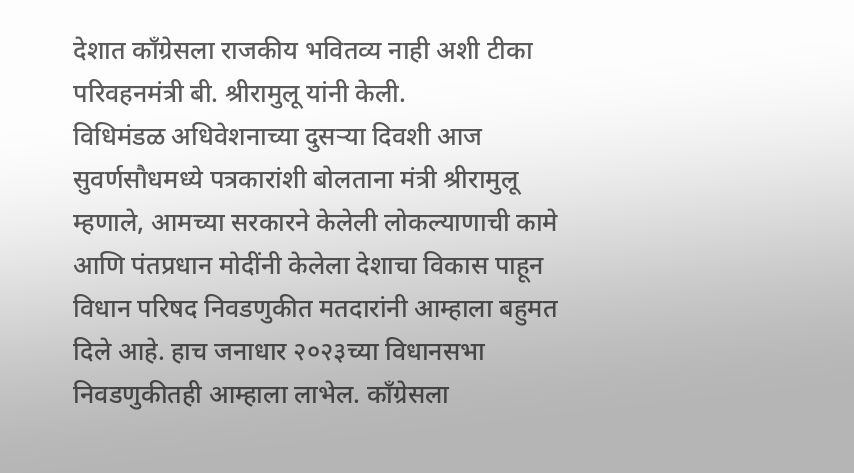देशात काँग्रेसला राजकीय भवितव्य नाही अशी टीका परिवहनमंत्री बी. श्रीरामुलू यांनी केली.
विधिमंडळ अधिवेशनाच्या दुसऱ्या दिवशी आज सुवर्णसौधमध्ये पत्रकारांशी बोलताना मंत्री श्रीरामुलू म्हणाले, आमच्या सरकारने केलेली लोकल्याणाची कामे आणि पंतप्रधान मोदींनी केलेला देशाचा विकास पाहून विधान परिषद निवडणुकीत मतदारांनी आम्हाला बहुमत दिले आहे. हाच जनाधार २०२३च्या विधानसभा निवडणुकीतही आम्हाला लाभेल. काँग्रेसला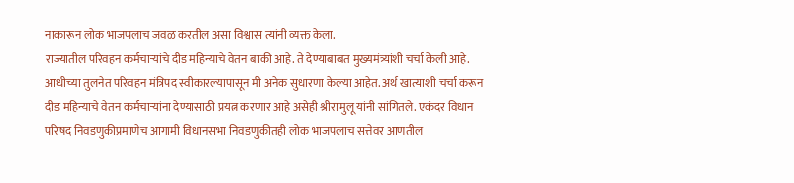नाकारून लोक भाजपलाच जवळ करतील असा विश्वास त्यांनी व्यक्त केला.
राज्यातील परिवहन कर्मचाऱ्यांचे दीड महिन्याचे वेतन बाकी आहे. ते देण्याबाबत मुख्यमंत्र्यांशी चर्चा केली आहे. आधीच्या तुलनेत परिवहन मंत्रिपद स्वीकारल्यापासून मी अनेक सुधारणा केल्या आहेत. अर्थ खात्याशी चर्चा करून दीड महिन्याचे वेतन कर्मचाऱ्यांना देण्यासाठी प्रयत्न करणार आहे असेही श्रीरामुलू यांनी सांगितले. एकंदर विधान परिषद निवडणुकीप्रमाणेच आगामी विधानसभा निवडणुकीतही लोक भाजपलाच सत्तेवर आणतील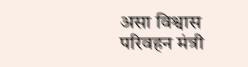असा विश्वास परिवहन मंत्री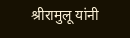श्रीरामुलू यांनी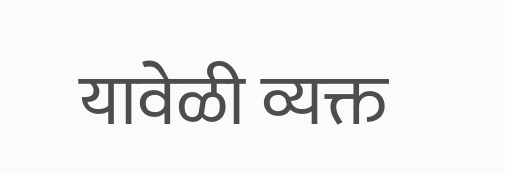यावेळी व्यक्त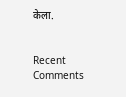केला.


Recent Comments